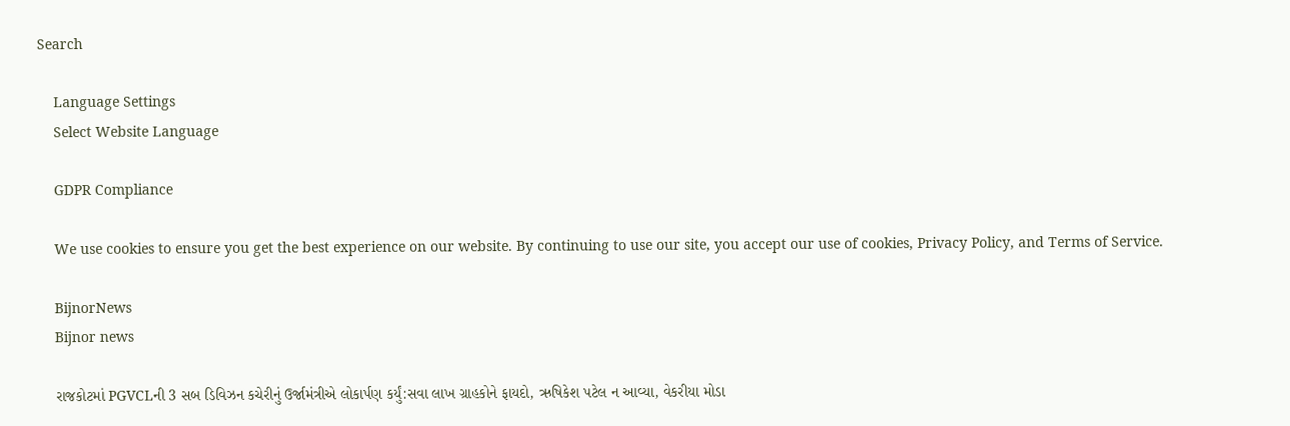Search

    Language Settings
    Select Website Language

    GDPR Compliance

    We use cookies to ensure you get the best experience on our website. By continuing to use our site, you accept our use of cookies, Privacy Policy, and Terms of Service.

    BijnorNews
    Bijnor news

    રાજકોટમાં PGVCLની 3 સબ ડિવિઝન કચેરીનું ઉર્જામંત્રીએ લોકાર્પણ કર્યું:સવા લાખ ગ્રાહકોને ફાયદો, ઋષિકેશ પટેલ ન આવ્યા, વેકરીયા મોડા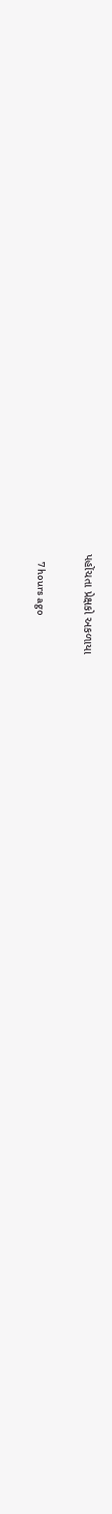પહોંચતા પ્રેક્ષકો અકળાયા

    7 hours ago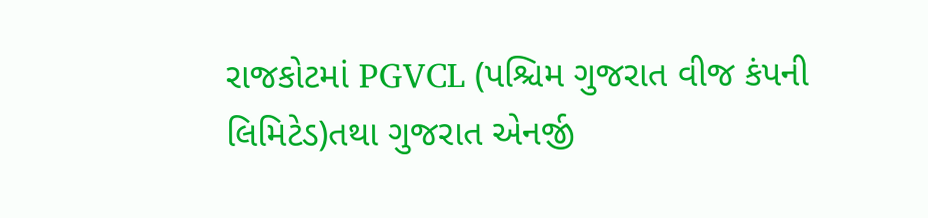રાજકોટમાં PGVCL (પશ્ચિમ ગુજરાત વીજ કંપની લિમિટેડ)તથા ગુજરાત એનર્જી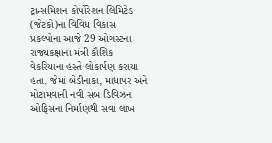ટ્રાન્સમિશન કોર્પોરેશન લિમિટેડ (જેટકો)ના વિવિધ વિકાસ પ્રકલ્પોના આજે 29 ઓગસ્ટના રાજ્યકક્ષાના મંત્રી કૌશિક વેકરિયાના હસ્તે લોકાર્પણ કરાયા હતા. જેમાં બેડીનાકા, માધાપર અને મોટામવાની નવી સબ ડિવિઝન ઓફિસના નિર્માણથી સવા લાખ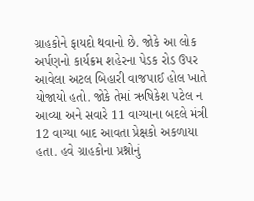ગ્રાહકોને ફાયદો થવાનો છે. જોકે આ લોક અર્પણનો કાર્યક્રમ શહેરના પેડક રોડ ઉપર આવેલા અટલ બિહારી વાજપાઈ હોલ ખાતે યોજાયો હતો. જોકે તેમાં ઋષિકેશ પટેલ ન આવ્યા અને સવારે 11 વાગ્યાના બદલે મંત્રી 12 વાગ્યા બાદ આવતા પ્રેક્ષકો અકળાયા હતા. હવે ગ્રાહકોના પ્રશ્નોનું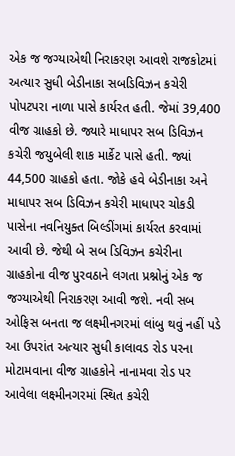એક જ જગ્યાએથી નિરાકરણ આવશે રાજકોટમાં અત્યાર સુધી બેડીનાકા સબડિવિઝન કચેરી પોપટપરા નાળા પાસે કાર્યરત હતી. જેમાં 39,400 વીજ ગ્રાહકો છે. જ્યારે માધાપર સબ ડિવિઝન કચેરી જયુબેલી શાક માર્કેટ પાસે હતી. જ્યાં 44,500 ગ્રાહકો હતા. જોકે હવે બેડીનાકા અને માધાપર સબ ડિવિઝન કચેરી માધાપર ચોકડી પાસેના નવનિયુક્ત બિલ્ડીંગમાં કાર્યરત કરવામાં આવી છે. જેથી બે સબ ડિવિઝન કચેરીના ગ્રાહકોના વીજ પુરવઠાને લગતા પ્રશ્નોનું એક જ જગ્યાએથી નિરાકરણ આવી જશે. નવી સબ ઓફિસ બનતા જ લક્ષ્મીનગરમાં લાંબુ થવું નહીં પડે આ ઉપરાંત અત્યાર સુધી કાલાવડ રોડ પરના મોટામવાના વીજ ગ્રાહકોને નાનામવા રોડ પર આવેલા લક્ષ્મીનગરમાં સ્થિત કચેરી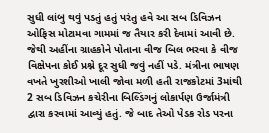સુધી લાંબુ થવું પડતું હતું પરંતુ હવે આ સબ ડિવિઝન ઓફિસ મોટામવા ગામમાં જ તૈયાર કરી દેવામાં આવી છે. જેથી અહીંના ગ્રાહકોને પોતાના વીજ બિલ ભરવા કે વીજ વિક્ષેપના કોઈ પ્રશ્ને દૂર સુધી જવું નહીં પડે. મંત્રીના ભાષણ વખતે ખુરશીઓ ખાલી જોવા મળી હતી રાજકોટમાં 3માંથી 2 સબ ડિવિઝન કચેરીના બિલ્ડિંગનું લોકાર્પણ ઉર્જામંત્રી દ્વારા કરવામાં આવ્યું હતું. જે બાદ તેઓ પેડક રોડ પરના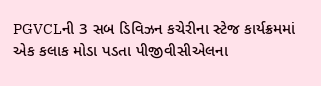PGVCLની 3 સબ ડિવિઝન કચેરીના સ્ટેજ કાર્યક્રમમાં એક કલાક મોડા પડતા પીજીવીસીએલના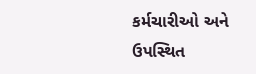કર્મચારીઓ અને ઉપસ્થિત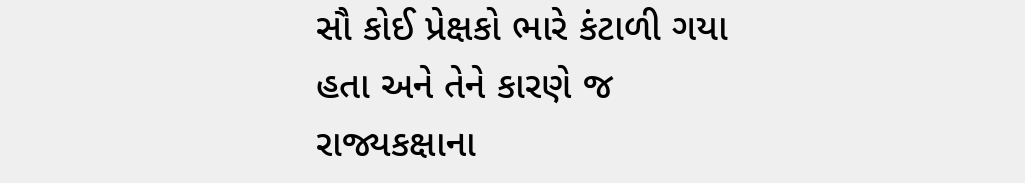સૌ કોઈ પ્રેક્ષકો ભારે કંટાળી ગયા હતા અને તેને કારણે જ રાજ્યકક્ષાના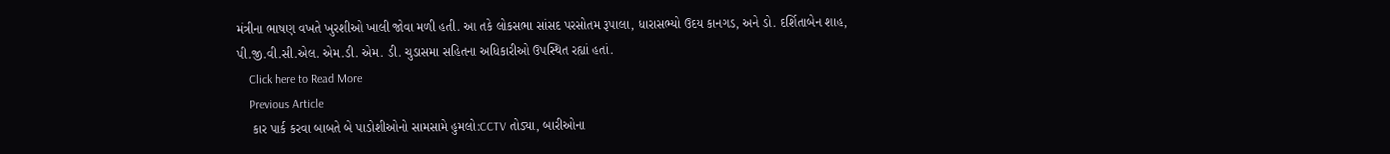મંત્રીના ભાષણ વખતે ખુરશીઓ ખાલી જોવા મળી હતી. આ તકે લોકસભા સાંસદ પરસોતમ રૂપાલા, ધારાસભ્યો ઉદય કાનગડ, અને ડો. દર્શિતાબેન શાહ, પી.જી.વી.સી.એલ. એમ.ડી. એમ. ડી. ચુડાસમા સહિતના અધિકારીઓ ઉપસ્થિત રહ્યાં હતાં.
    Click here to Read More
    Previous Article
    કાર પાર્ક કરવા બાબતે બે પાડોશીઓનો સામસામે હુમલો:CCTV તોડ્યા, બારીઓના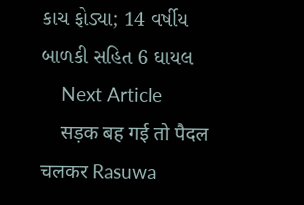કાચ ફોડ્યા; 14 વર્ષીય બાળકી સહિત 6 ઘાયલ
    Next Article
    सड़क बह गई तो पैदल चलकर Rasuwa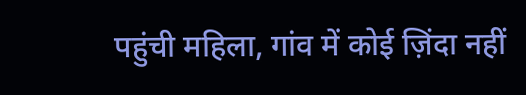पहुंची महिला, गांव में कोई ज़िंदा नहीं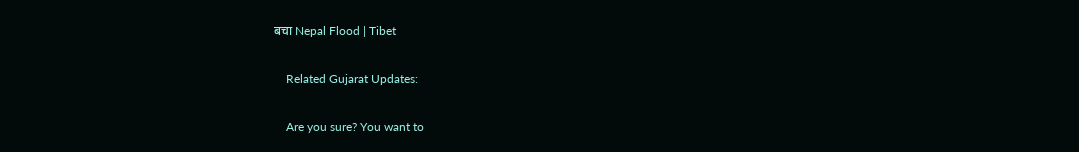बचा Nepal Flood | Tibet

    Related Gujarat Updates:

    Are you sure? You want to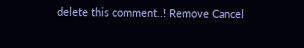delete this comment..! Remove Cancel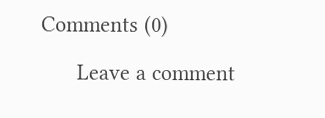Comments (0)

      Leave a comment